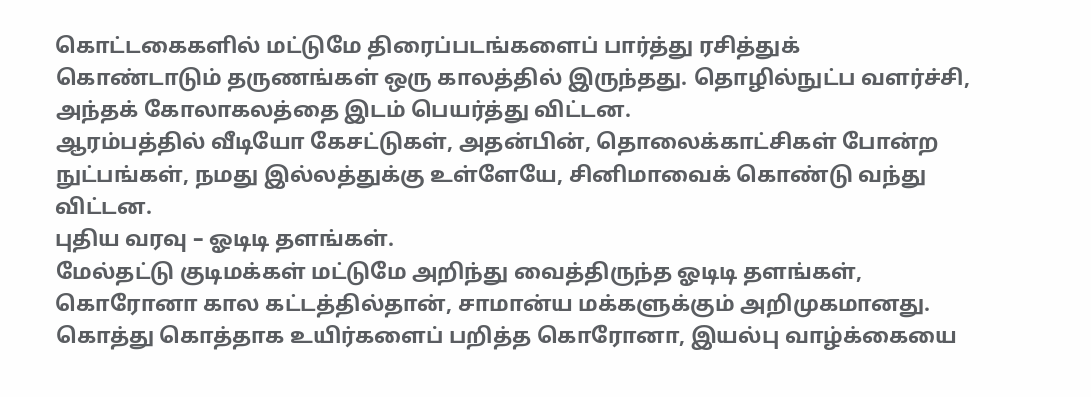கொட்டகைகளில் மட்டுமே திரைப்படங்களைப் பார்த்து ரசித்துக் கொண்டாடும் தருணங்கள் ஒரு காலத்தில் இருந்தது. தொழில்நுட்ப வளர்ச்சி, அந்தக் கோலாகலத்தை இடம் பெயர்த்து விட்டன.
ஆரம்பத்தில் வீடியோ கேசட்டுகள், அதன்பின், தொலைக்காட்சிகள் போன்ற நுட்பங்கள், நமது இல்லத்துக்கு உள்ளேயே, சினிமாவைக் கொண்டு வந்து விட்டன.
புதிய வரவு – ஓடிடி தளங்கள்.
மேல்தட்டு குடிமக்கள் மட்டுமே அறிந்து வைத்திருந்த ஓடிடி தளங்கள், கொரோனா கால கட்டத்தில்தான், சாமான்ய மக்களுக்கும் அறிமுகமானது.
கொத்து கொத்தாக உயிர்களைப் பறித்த கொரோனா, இயல்பு வாழ்க்கையை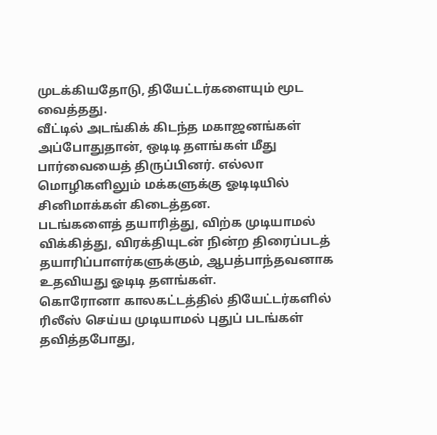முடக்கியதோடு, தியேட்டர்களையும் மூட வைத்தது.
வீட்டில் அடங்கிக் கிடந்த மகாஜனங்கள் அப்போதுதான், ஒடிடி தளங்கள் மீது பார்வையைத் திருப்பினர். எல்லா மொழிகளிலும் மக்களுக்கு ஓடிடியில் சினிமாக்கள் கிடைத்தன.
படங்களைத் தயாரித்து, விற்க முடியாமல் விக்கித்து, விரக்தியுடன் நின்ற திரைப்படத் தயாரிப்பாளர்களுக்கும், ஆபத்பாந்தவனாக உதவியது ஓடிடி தளங்கள்.
கொரோனா காலகட்டத்தில் தியேட்டர்களில் ரிலீஸ் செய்ய முடியாமல் புதுப் படங்கள் தவித்தபோது,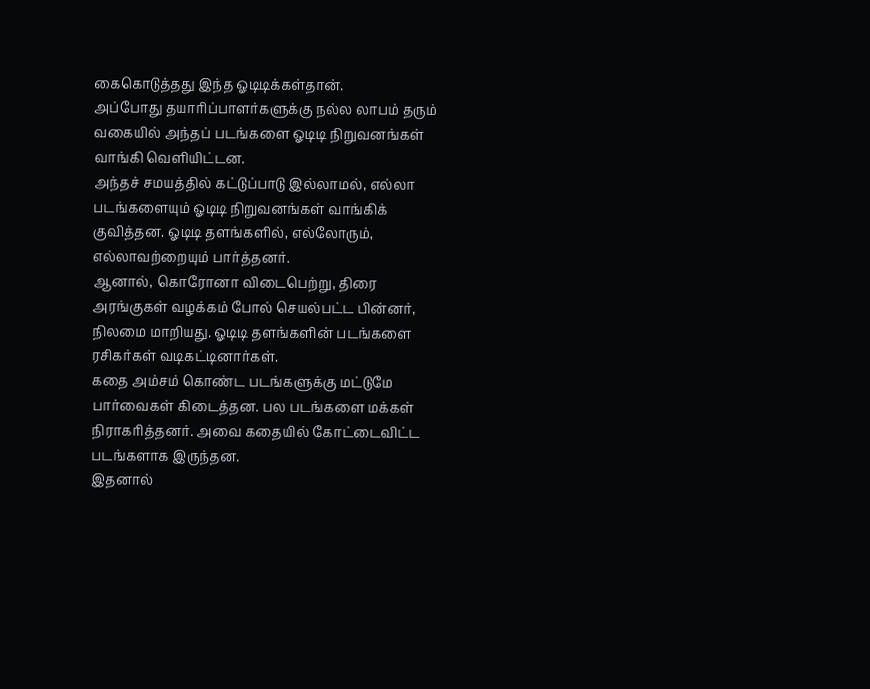கைகொடுத்தது இந்த ஓடிடிக்கள்தான்.
அப்போது தயாரிப்பாளர்களுக்கு நல்ல லாபம் தரும் வகையில் அந்தப் படங்களை ஓடிடி நிறுவனங்கள் வாங்கி வெளியிட்டன.
அந்தச் சமயத்தில் கட்டுப்பாடு இல்லாமல், எல்லா படங்களையும் ஓடிடி நிறுவனங்கள் வாங்கிக் குவித்தன. ஓடிடி தளங்களில், எல்லோரும், எல்லாவற்றையும் பார்த்தனர்.
ஆனால், கொரோனா விடைபெற்று, திரை அரங்குகள் வழக்கம் போல் செயல்பட்ட பின்னர், நிலமை மாறியது. ஓடிடி தளங்களின் படங்களை ரசிகர்கள் வடிகட்டினார்கள்.
கதை அம்சம் கொண்ட படங்களுக்கு மட்டுமே பார்வைகள் கிடைத்தன. பல படங்களை மக்கள் நிராகரித்தனர். அவை கதையில் கோட்டைவிட்ட படங்களாக இருந்தன.
இதனால்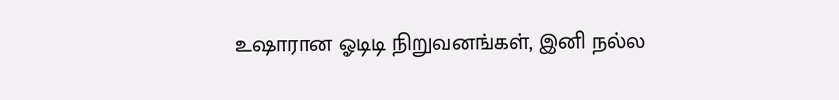உஷாரான ஓடிடி நிறுவனங்கள், இனி நல்ல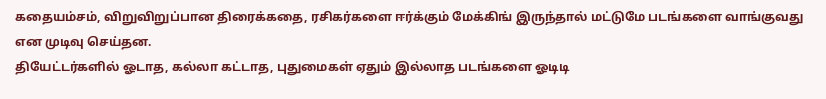கதையம்சம், விறுவிறுப்பான திரைக்கதை, ரசிகர்களை ஈர்க்கும் மேக்கிங் இருந்தால் மட்டுமே படங்களை வாங்குவது என முடிவு செய்தன.
தியேட்டர்களில் ஓடாத, கல்லா கட்டாத, புதுமைகள் ஏதும் இல்லாத படங்களை ஓடிடி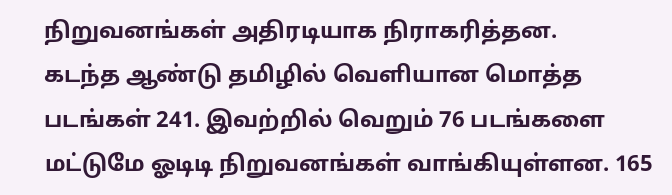நிறுவனங்கள் அதிரடியாக நிராகரித்தன.
கடந்த ஆண்டு தமிழில் வெளியான மொத்த படங்கள் 241. இவற்றில் வெறும் 76 படங்களை மட்டுமே ஓடிடி நிறுவனங்கள் வாங்கியுள்ளன. 165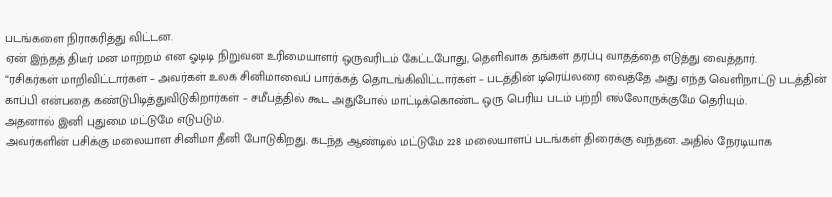படங்களை நிராகரித்து விட்டன.
ஏன் இந்தத் திடீர் மன மாற்றம் என ஓடிடி நிறுவன உரிமையாளர் ஒருவரிடம் கேட்டபோது, தெளிவாக தங்கள் தரப்பு வாதத்தை எடுத்து வைத்தார்.
“ரசிகர்கள் மாறிவிட்டார்கள் – அவர்கள் உலக சினிமாவைப் பார்க்கத் தொடங்கிவிட்டார்கள் – படத்தின் டிரெய்லரை வைத்தே அது எந்த வெளிநாட்டு படத்தின் காப்பி என்பதை கண்டுபிடித்துவிடுகிறார்கள் – சமீபத்தில் கூட அதுபோல் மாட்டிக்கொண்ட ஒரு பெரிய படம் பற்றி எல்லோருக்குமே தெரியும்.
அதனால் இனி புதுமை மட்டுமே எடுபடும்.
அவர்களின் பசிக்கு மலையாள சினிமா தீனி போடுகிறது. கடந்த ஆண்டில் மட்டுமே 228 மலையாளப் படங்கள் திரைக்கு வந்தன. அதில் நேரடியாக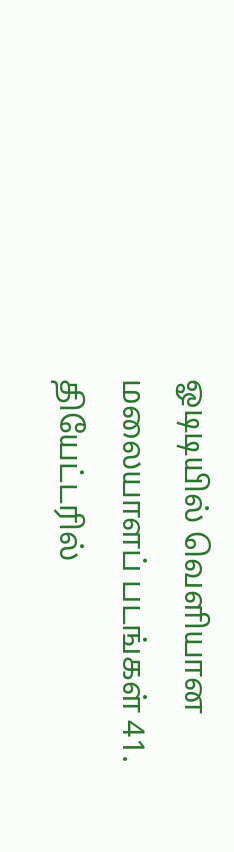ஓடிடியில் வெளியான மலையாளப் படங்கள் 41.
தியேட்டரில்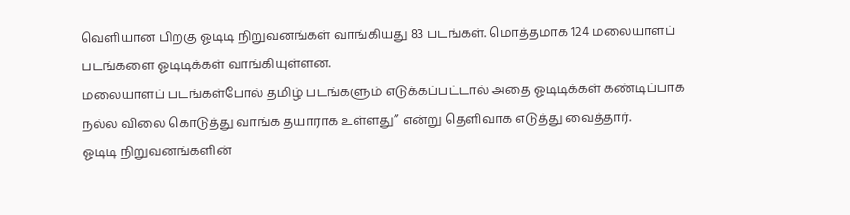வெளியான பிறகு ஓடிடி நிறுவனங்கள் வாங்கியது 83 படங்கள். மொத்தமாக 124 மலையாளப் படங்களை ஓடிடிக்கள் வாங்கியுள்ளன.
மலையாளப் படங்கள்போல் தமிழ் படங்களும் எடுக்கப்பட்டால் அதை ஓடிடிக்கள் கண்டிப்பாக நல்ல விலை கொடுத்து வாங்க தயாராக உள்ளது” என்று தெளிவாக எடுத்து வைத்தார்.
ஓடிடி நிறுவனங்களின்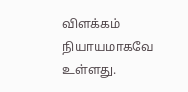விளக்கம் நியாயமாகவே உள்ளது.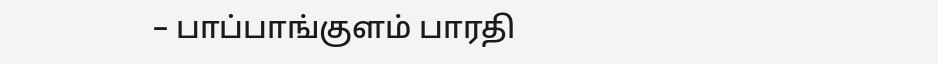– பாப்பாங்குளம் பாரதி